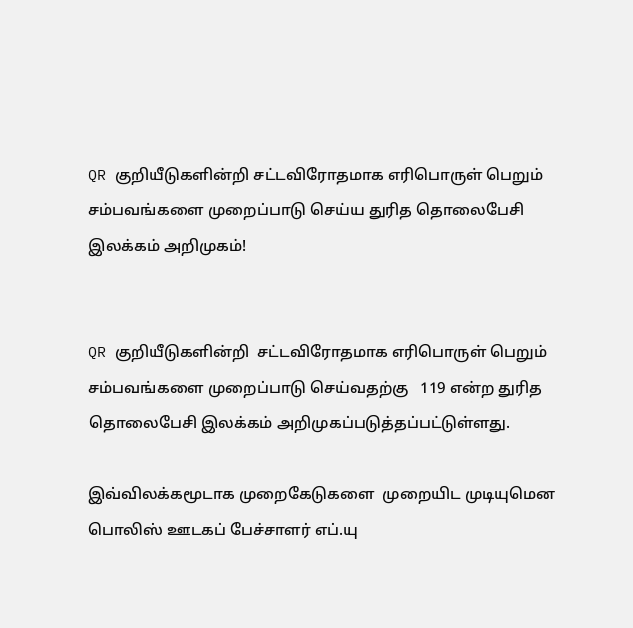QR குறியீடுகளின்றி சட்டவிரோதமாக எரிபொருள் பெறும் சம்பவங்களை முறைப்பாடு செய்ய துரித தொலைபேசி இலக்கம் அறிமுகம்!


QR குறியீடுகளின்றி  சட்டவிரோதமாக எரிபொருள் பெறும் சம்பவங்களை முறைப்பாடு செய்வதற்கு   119 என்ற துரித தொலைபேசி இலக்கம் அறிமுகப்படுத்தப்பட்டுள்ளது.

இவ்விலக்கமூடாக முறைகேடுகளை  முறையிட முடியுமென பொலிஸ் ஊடகப் பேச்சாளர் எப்.யு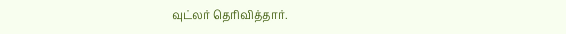வுட்லர் தெரிவித்தார்.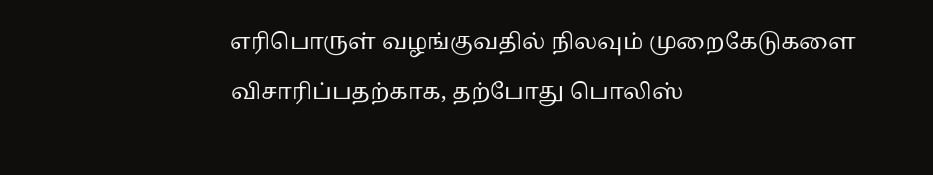எரிபொருள் வழங்குவதில் நிலவும் முறைகேடுகளை விசாரிப்பதற்காக, தற்போது பொலிஸ்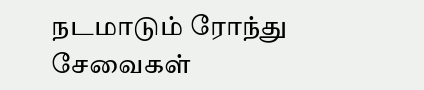நடமாடும் ரோந்து சேவைகள்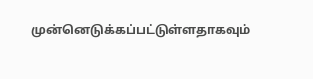முன்னெடுக்கப்பட்டுள்ளதாகவும்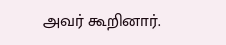அவர் கூறினார்.